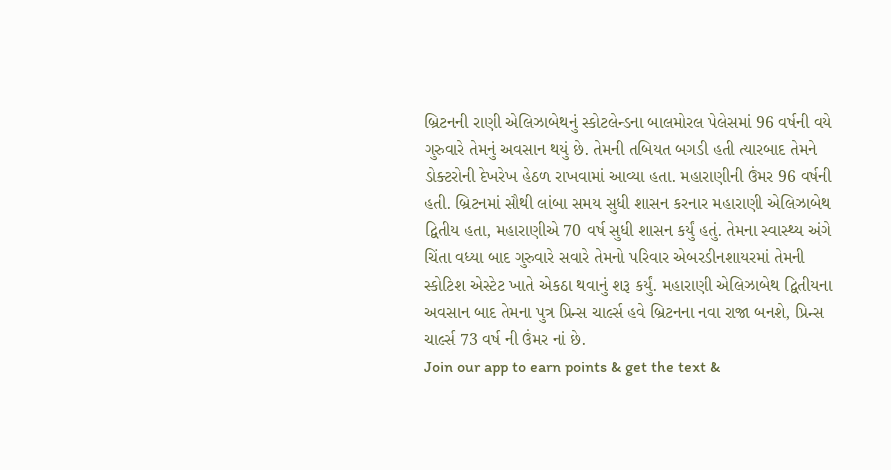બ્રિટનની રાણી એલિઝાબેથનું સ્કોટલેન્ડના બાલમોરલ પેલેસમાં 96 વર્ષની વયે ગુરુવારે તેમનું અવસાન થયું છે. તેમની તબિયત બગડી હતી ત્યારબાદ તેમને ડોક્ટરોની દેખરેખ હેઠળ રાખવામાં આવ્યા હતા. મહારાણીની ઉંમર 96 વર્ષની હતી. બ્રિટનમાં સૌથી લાંબા સમય સુધી શાસન કરનાર મહારાણી એલિઝાબેથ દ્વિતીય હતા, મહારાણીએ 70 વર્ષ સુધી શાસન કર્યું હતું. તેમના સ્વાસ્થ્ય અંગે ચિંતા વધ્યા બાદ ગુરુવારે સવારે તેમનો પરિવાર એબરડીનશાયરમાં તેમની સ્કોટિશ એસ્ટેટ ખાતે એકઠા થવાનું શરૂ કર્યું. મહારાણી એલિઝાબેથ દ્વિતીયના અવસાન બાદ તેમના પુત્ર પ્રિન્સ ચાર્લ્સ હવે બ્રિટનના નવા રાજા બનશે, પ્રિન્સ ચાર્લ્સ 73 વર્ષ ની ઉંમર નાં છે.
Join our app to earn points & get the text &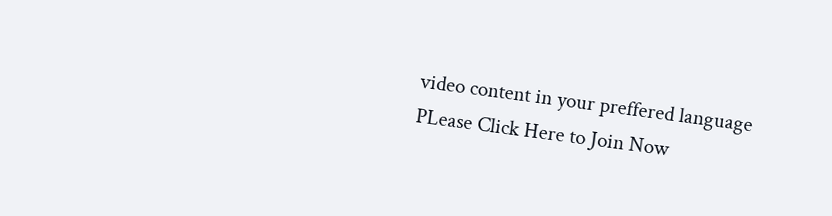video content in your preffered language
PLease Click Here to Join Now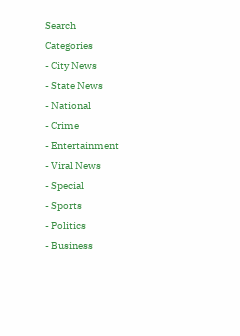Search
Categories
- City News
- State News
- National
- Crime
- Entertainment
- Viral News
- Special
- Sports
- Politics
- Business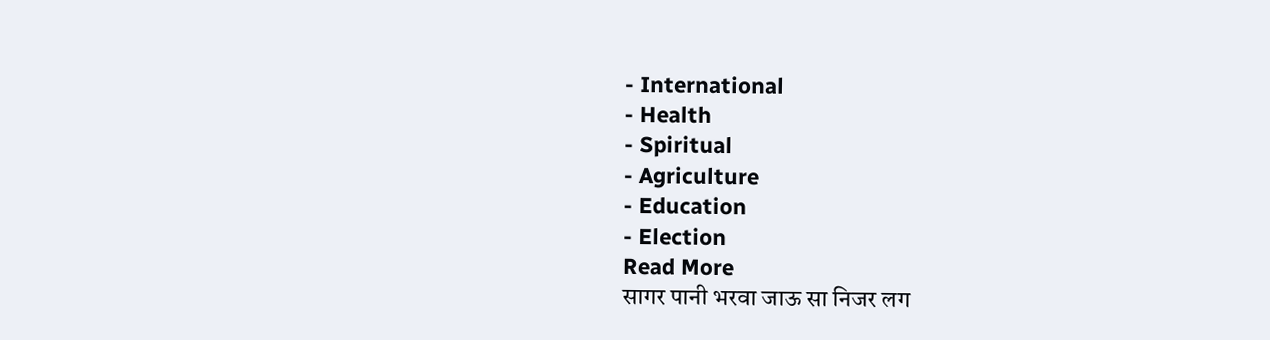- International
- Health
- Spiritual
- Agriculture
- Education
- Election
Read More
सागर पानी भरवा जाऊ सा निजर लग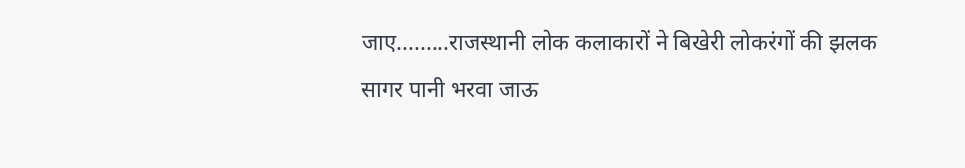जाए.........राजस्थानी लोक कलाकारों ने बिखेरी लोकरंगों की झलक
सागर पानी भरवा जाऊ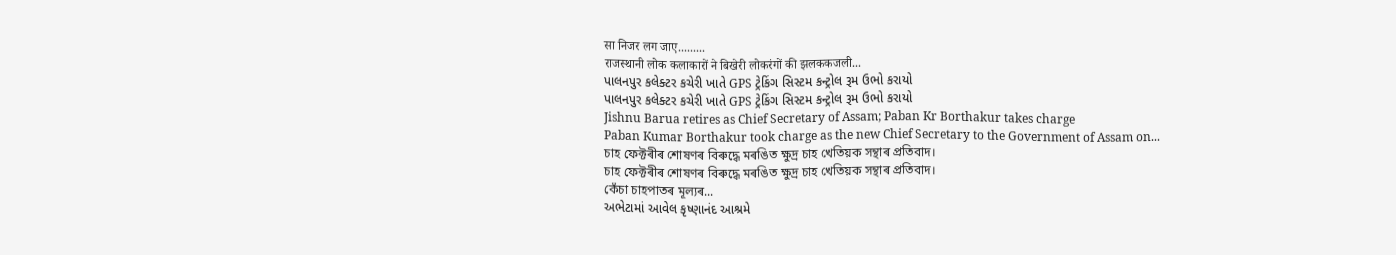सा निजर लग जाए.........
राजस्थानी लोक कलाकारों ने बिखेरी लोकरंगों की झलककजली...
પાલનપુર કલેક્ટર કચેરી ખાતે GPS ટ્રેકિંગ સિસ્ટમ કન્ટ્રોલ રૂમ ઉભો કરાયો
પાલનપુર કલેક્ટર કચેરી ખાતે GPS ટ્રેકિંગ સિસ્ટમ કન્ટ્રોલ રૂમ ઉભો કરાયો
Jishnu Barua retires as Chief Secretary of Assam; Paban Kr Borthakur takes charge
Paban Kumar Borthakur took charge as the new Chief Secretary to the Government of Assam on...
চাহ ফেক্টৰীৰ শোষণৰ বিৰুদ্ধে মৰঙিত ক্ষুদ্ৰ চাহ খেতিয়ক সন্থাৰ প্ৰতিবাদ।
চাহ ফেক্টৰীৰ শোষণৰ বিৰুদ্ধে মৰঙিত ক্ষুদ্ৰ চাহ খেতিয়ক সন্থাৰ প্ৰতিবাদ।
কেঁচা চাহপাতৰ মূল্যৰ...
અભેટામાં આવેલ કૃષ્ણાનંદ આશ્રમે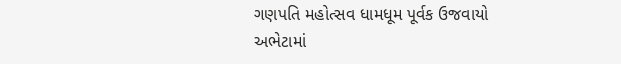ગણપતિ મહોત્સવ ધામધૂમ પૂર્વક ઉજવાયો
અભેટામાં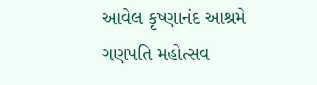આવેલ કૃષ્ણાનંદ આશ્રમે ગણપતિ મહોત્સવ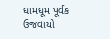ધામધૂમ પૂર્વક ઉજવાયો